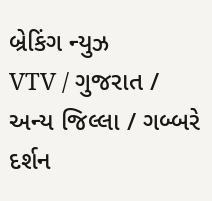બ્રેકિંગ ન્યુઝ
VTV / ગુજરાત / અન્ય જિલ્લા / ગબ્બરે દર્શન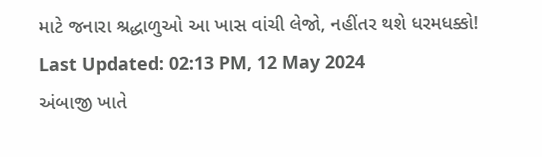માટે જનારા શ્રદ્ધાળુઓ આ ખાસ વાંચી લેજો, નહીંતર થશે ધરમધક્કો!
Last Updated: 02:13 PM, 12 May 2024
અંબાજી ખાતે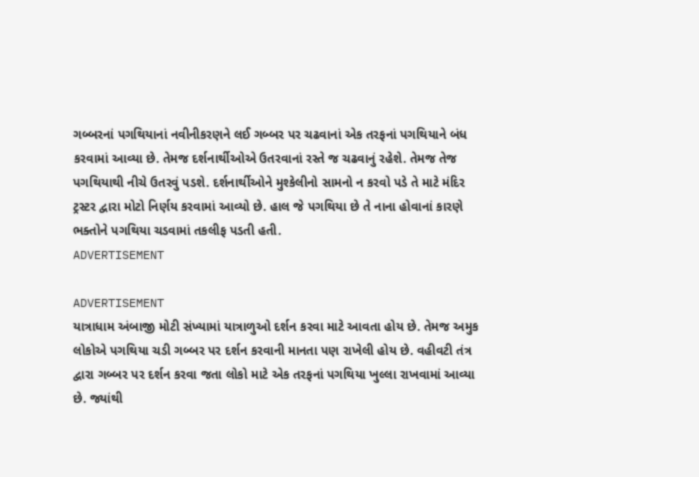ગબ્બરનાં પગથિયાનાં નવીનીકરણને લઈ ગબ્બર પર ચઢવાનાં એક તરફનાં પગથિયાને બંધ કરવામાં આવ્યા છે. તેમજ દર્શનાર્થીઓએ ઉતરવાનાં રસ્તે જ ચઢવાનું રહેશે. તેમજ તેજ પગથિયાથી નીચે ઉતરવું પડશે. દર્શનાર્થીઓને મુશ્કેલીનો સામનો ન કરવો પડે તે માટે મંદિર ટ્રસ્ટર દ્વારા મોટો નિર્ણય કરવામાં આવ્યો છે. હાલ જે પગથિયા છે તે નાના હોવાનાં કારણે ભક્તોને પગથિયા ચડવામાં તકલીફ પડતી હતી.
ADVERTISEMENT

ADVERTISEMENT
યાત્રાધામ અંબાજી મોટી સંખ્યામાં યાત્રાળુઓ દર્શન કરવા માટે આવતા હોય છે. તેમજ અમુક લોકોએ પગથિયા ચડી ગબ્બર પર દર્શન કરવાની માનતા પણ રાખેલી હોય છે. વહીવટી તંત્ર દ્વારા ગબ્બર પર દર્શન કરવા જતા લોકો માટે એક તરફનાં પગથિયા ખુલ્લા રાખવામાં આવ્યા છે. જ્યાંથી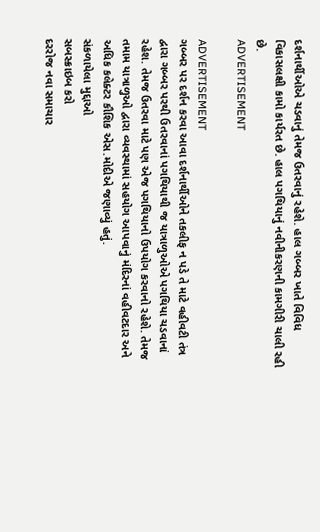દર્શનાર્થીઓએ ચડવાનું તેમજ ઉતરવાનું રહેશે. હાલ ગબ્બર ખાતે વિવિધ વિકાસલક્ષી કામો કાર્યરત છે. હાલ પગથિયાનું નવીનીકરણની કામગીરી ચાલી રહી છે.
ADVERTISEMENT

ADVERTISEMENT
ગબ્બર પર દર્શન કરવા આવા દર્શનાર્થીઓને તકલીફ ન પડે તે માટે વહીવટી તંત્ર દ્વારા ગબ્બર પરથી ઉતરવાનાં પગથિયાથી જ યાત્રાળુઓએ પગથિયા ચડવાનાં રહેશ. તેમજ ઉતરવા માટે પણ એજ પગથિયાનો ઉપયોગ કરવાનો રહેશે. તેમજ તમામ યાત્રાળુઓ દ્વારા વ્યવસ્થામાં સહયોગ આપવાનું મંદિરનાં વહીવટદાર અને અધિક કલેક્ટર કૌશિક એસ.મોદીએ જણાવ્યું હતું.
સંકળાયેલા મુદ્દાઓ
સબસ્ક્રાઇબ કરો
દરરોજ નવા સમાચાર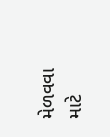મેળવવા માટે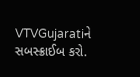VTVGujaratiને સબસ્ક્રાઈબ કરો.